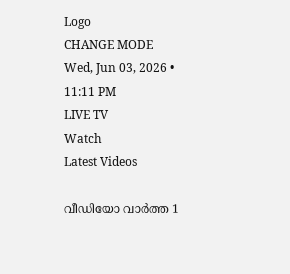Logo
CHANGE MODE
Wed, Jun 03, 2026 • 11:11 PM
LIVE TV
Watch
Latest Videos

വീഡിയോ വാർത്ത 1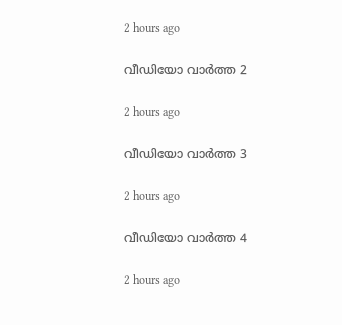2 hours ago

വീഡിയോ വാർത്ത 2

2 hours ago

വീഡിയോ വാർത്ത 3

2 hours ago

വീഡിയോ വാർത്ത 4

2 hours ago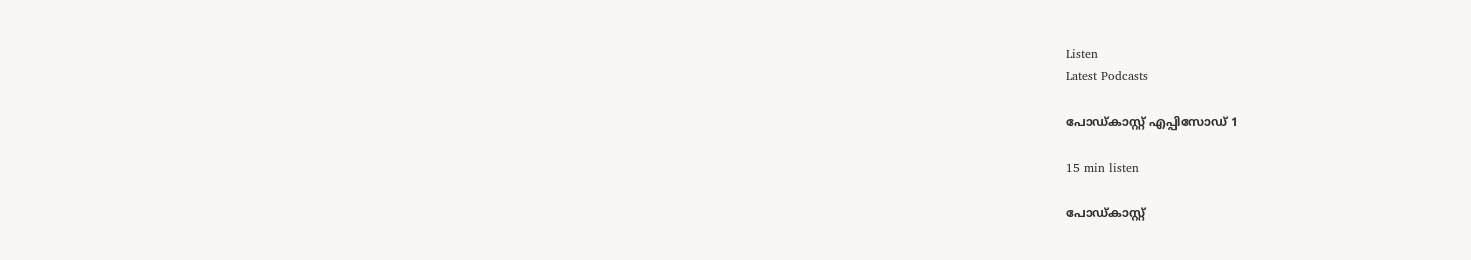Listen
Latest Podcasts

പോഡ്കാസ്റ്റ് എപ്പിസോഡ് 1

15 min listen

പോഡ്കാസ്റ്റ്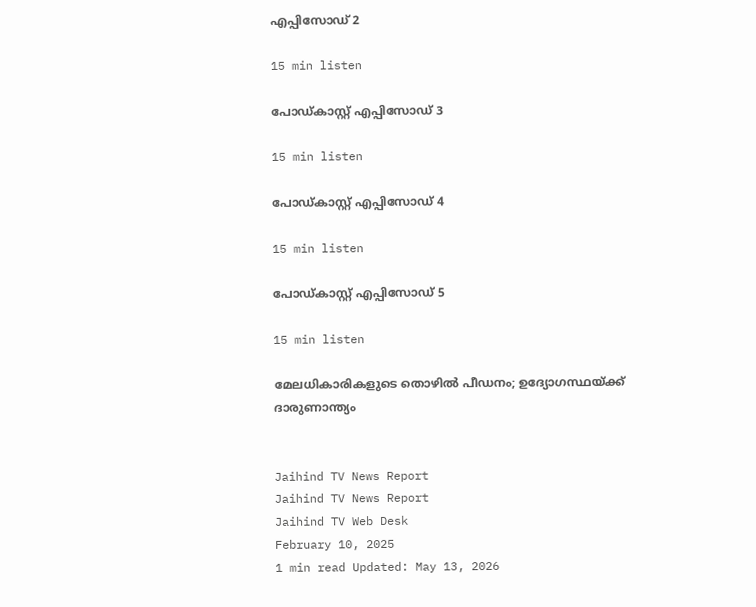എപ്പിസോഡ് 2

15 min listen

പോഡ്കാസ്റ്റ് എപ്പിസോഡ് 3

15 min listen

പോഡ്കാസ്റ്റ് എപ്പിസോഡ് 4

15 min listen

പോഡ്കാസ്റ്റ് എപ്പിസോഡ് 5

15 min listen

മേലധികാരികളുടെ തൊഴില്‍ പീഡനം; ഉദ്യോഗസ്ഥയ്ക്ക് ദാരുണാന്ത്യം


Jaihind TV News Report
Jaihind TV News Report
Jaihind TV Web Desk
February 10, 2025
1 min read Updated: May 13, 2026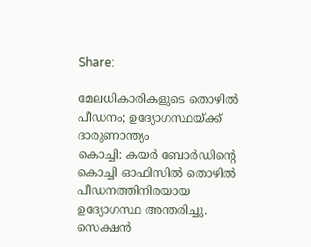Share:

മേലധികാരികളുടെ തൊഴില്‍ പീഡനം; ഉദ്യോഗസ്ഥയ്ക്ക് ദാരുണാന്ത്യം
കൊച്ചി: കയര്‍ ബോര്‍ഡിന്‍റെ കൊച്ചി ഓഫിസില്‍ തൊഴില്‍ പീഡനത്തിനിരയായ ഉദ്യോഗസ്ഥ അന്തരിച്ചു. സെക്ഷന്‍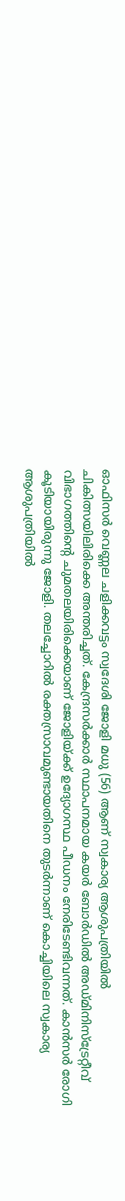ഓഫിസര്‍ വെണ്ണല ചളിക്കവട്ടം സ്വദേശി ജോളി മധു (56) ആണ് സ്വകാര്യ ആശുപത്രിയില്‍ ചികിത്സയിലിരിക്കെ അന്തരിച്ചത്. കേന്ദ്രസര്‍ക്കാര്‍ സ്ഥാപനമായ കയര്‍ ബോര്‍ഡില്‍ അഡ്മിനിസ്‌ട്രേറ്റീവ് വിഭാഗത്തിന്‍റെ ചുമതലയിരിക്കെയാണ് ജോളിയ്ക്ക് ഉദ്യോഗസ്ഥ പീഡനം നേരിടേണ്ടിവന്നത്. കാന്‍സര്‍ രോഗി കൂടിയായിരുന്നു ജോളി. തലച്ചോറില്‍ രക്തസ്രാവമുണ്ടായതിനെ തുടര്‍ന്നാണ് കൊച്ചിയിലെ സ്വകാര്യ ആശുപത്രിയില്‍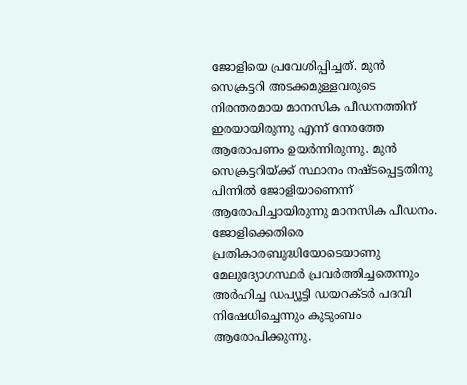ജോളിയെ പ്രവേശിപ്പിച്ചത്. മുന്‍ സെക്രട്ടറി അടക്കമുള്ളവരുടെ നിരന്തരമായ മാനസിക പീഡനത്തിന് ഇരയായിരുന്നു എന്ന് നേരത്തേ ആരോപണം ഉയര്‍ന്നിരുന്നു. മുന്‍ സെക്രട്ടറിയ്ക്ക് സ്ഥാനം നഷ്ടപ്പെട്ടതിനു പിന്നില്‍ ജോളിയാണെന്ന് ആരോപിച്ചായിരുന്നു മാനസിക പീഡനം. ജോളിക്കെതിരെ പ്രതികാരബുദ്ധിയോടെയാണു മേലുദ്യോഗസ്ഥര്‍ പ്രവര്‍ത്തിച്ചതെന്നും അര്‍ഹിച്ച ഡപ്യൂട്ടി ഡയറക്ടര്‍ പദവി നിഷേധിച്ചെന്നും കുടുംബം ആരോപിക്കുന്നു.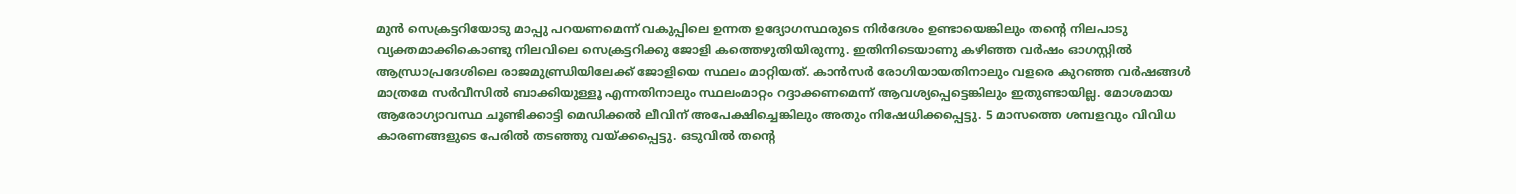മുന്‍ സെക്രട്ടറിയോടു മാപ്പു പറയണമെന്ന് വകുപ്പിലെ ഉന്നത ഉദ്യോഗസ്ഥരുടെ നിര്‍ദേശം ഉണ്ടായെങ്കിലും തന്‍റെ നിലപാടു വ്യക്തമാക്കികൊണ്ടു നിലവിലെ സെക്രട്ടറിക്കു ജോളി കത്തെഴുതിയിരുന്നു. ഇതിനിടെയാണു കഴിഞ്ഞ വര്‍ഷം ഓഗസ്റ്റില്‍ ആന്ധ്രാപ്രദേശിലെ രാജമുണ്ഡ്രിയിലേക്ക് ജോളിയെ സ്ഥലം മാറ്റിയത്. കാന്‍സര്‍ രോഗിയായതിനാലും വളരെ കുറഞ്ഞ വര്‍ഷങ്ങള്‍ മാത്രമേ സര്‍വീസില്‍ ബാക്കിയുള്ളൂ എന്നതിനാലും സ്ഥലംമാറ്റം റദ്ദാക്കണമെന്ന് ആവശ്യപ്പെട്ടെങ്കിലും ഇതുണ്ടായില്ല. മോശമായ ആരോഗ്യാവസ്ഥ ചൂണ്ടിക്കാട്ടി മെഡിക്കല്‍ ലീവിന് അപേക്ഷിച്ചെങ്കിലും അതും നിഷേധിക്കപ്പെട്ടു. 5 മാസത്തെ ശമ്പളവും വിവിധ കാരണങ്ങളുടെ പേരില്‍ തടഞ്ഞു വയ്ക്കപ്പെട്ടു. ഒടുവില്‍ തന്‍റെ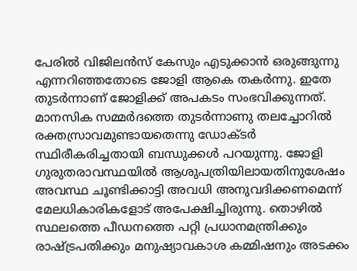പേരില്‍ വിജിലന്‍സ് കേസും എടുക്കാന്‍ ഒരുങ്ങുന്നു എന്നറിഞ്ഞതോടെ ജോളി ആകെ തകര്‍ന്നു. ഇതേ തുടര്‍ന്നാണ് ജോളിക്ക് അപകടം സംഭവിക്കുന്നത്. മാനസിക സമ്മര്‍ദത്തെ തുടര്‍ന്നാണു തലച്ചോറില്‍ രക്തസ്രാവമുണ്ടായതെന്നു ഡോക്ടര്‍ സ്ഥിരീകരിച്ചതായി ബന്ധുക്കള്‍ പറയുന്നു. ജോളി ഗുരുതരാവസ്ഥയില്‍ ആശുപത്രിയിലായതിനുശേഷം അവസ്ഥ ചൂണ്ടിക്കാട്ടി അവധി അനുവദിക്കണമെന്ന് മേലധികാരികളോട് അപേക്ഷിച്ചിരുന്നു. തൊഴില്‍ സ്ഥലത്തെ പീഡനത്തെ പറ്റി പ്രധാനമന്ത്രിക്കും രാഷ്ട്രപതിക്കും മനുഷ്യാവകാശ കമ്മിഷനും അടക്കം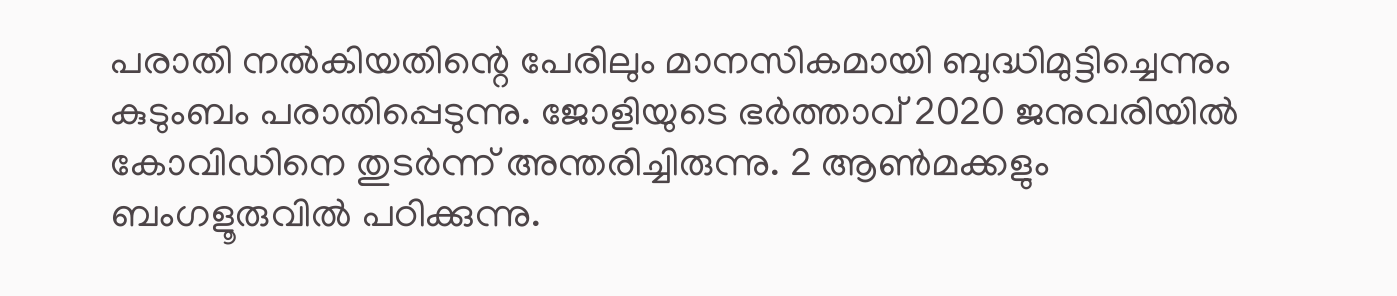പരാതി നല്‍കിയതിന്റെ പേരിലും മാനസികമായി ബുദ്ധിമുട്ടിച്ചെന്നും കുടുംബം പരാതിപ്പെടുന്നു. ജോളിയുടെ ഭര്‍ത്താവ് 2020 ജനുവരിയില്‍ കോവിഡിനെ തുടര്‍ന്ന് അന്തരിച്ചിരുന്നു. 2 ആണ്‍മക്കളും ബംഗളൂരുവില്‍ പഠിക്കുന്നു.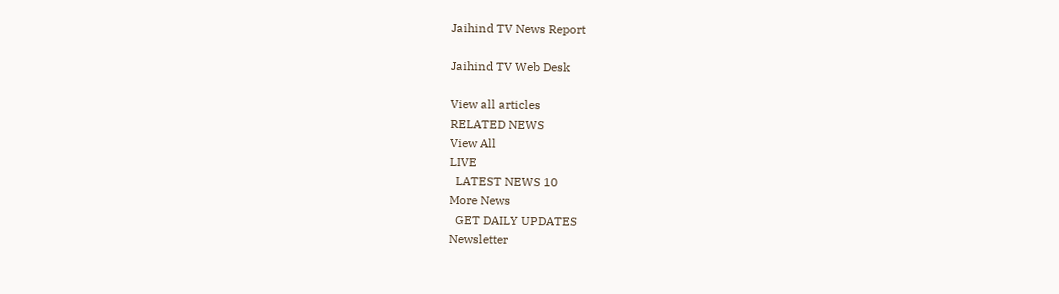Jaihind TV News Report

Jaihind TV Web Desk

View all articles
RELATED NEWS
View All
LIVE
  LATEST NEWS 10
More News
  GET DAILY UPDATES
Newsletter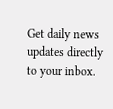Get daily news updates directly to your inbox.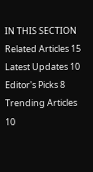IN THIS SECTION
Related Articles 15
Latest Updates 10
Editor's Picks 8
Trending Articles 10